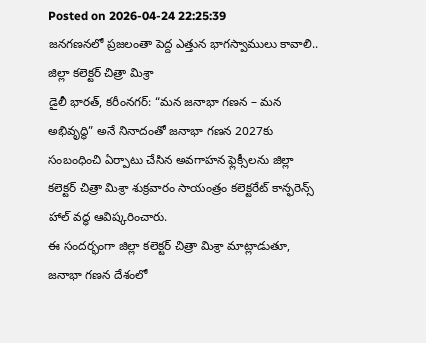Posted on 2026-04-24 22:25:39
జనగణనలో ప్రజలంతా పెద్ద ఎత్తున భాగస్వాములు కావాలి..
జిల్లా కలెక్టర్ చిత్రా మిశ్రా
డైలీ భారత్, కరీంనగర్: “మన జనాభా గణన – మన అభివృద్ధి” అనే నినాదంతో జనాభా గణన 2027కు సంబంధించి ఏర్పాటు చేసిన అవగాహన ఫ్లెక్సీలను జిల్లా కలెక్టర్ చిత్రా మిశ్రా శుక్రవారం సాయంత్రం కలెక్టరేట్ కాన్ఫరెన్స్ హాల్ వద్ధ ఆవిష్కరించారు.
ఈ సందర్భంగా జిల్లా కలెక్టర్ చిత్రా మిశ్రా మాట్లాడుతూ, జనాభా గణన దేశంలో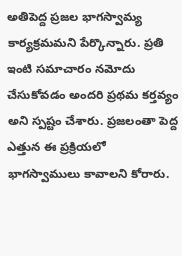అతిపెద్ద ప్రజల భాగస్వామ్య కార్యక్రమమని పేర్కొన్నారు. ప్రతి ఇంటి సమాచారం నమోదు చేసుకోవడం అందరి ప్రథమ కర్తవ్యం అని స్పష్టం చేశారు. ప్రజలంతా పెద్ద ఎత్తున ఈ ప్రక్రియలో భాగస్వాములు కావాలని కోరారు.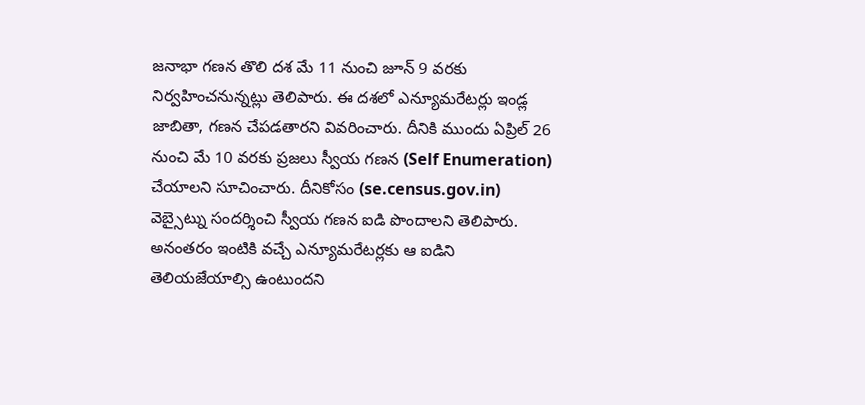జనాభా గణన తొలి దశ మే 11 నుంచి జూన్ 9 వరకు నిర్వహించనున్నట్లు తెలిపారు. ఈ దశలో ఎన్యూమరేటర్లు ఇండ్ల జాబితా, గణన చేపడతారని వివరించారు. దీనికి ముందు ఏప్రిల్ 26 నుంచి మే 10 వరకు ప్రజలు స్వీయ గణన (Self Enumeration) చేయాలని సూచించారు. దీనికోసం (se.census.gov.in) వెబ్సైట్ను సందర్శించి స్వీయ గణన ఐడి పొందాలని తెలిపారు. అనంతరం ఇంటికి వచ్చే ఎన్యూమరేటర్లకు ఆ ఐడిని తెలియజేయాల్సి ఉంటుందని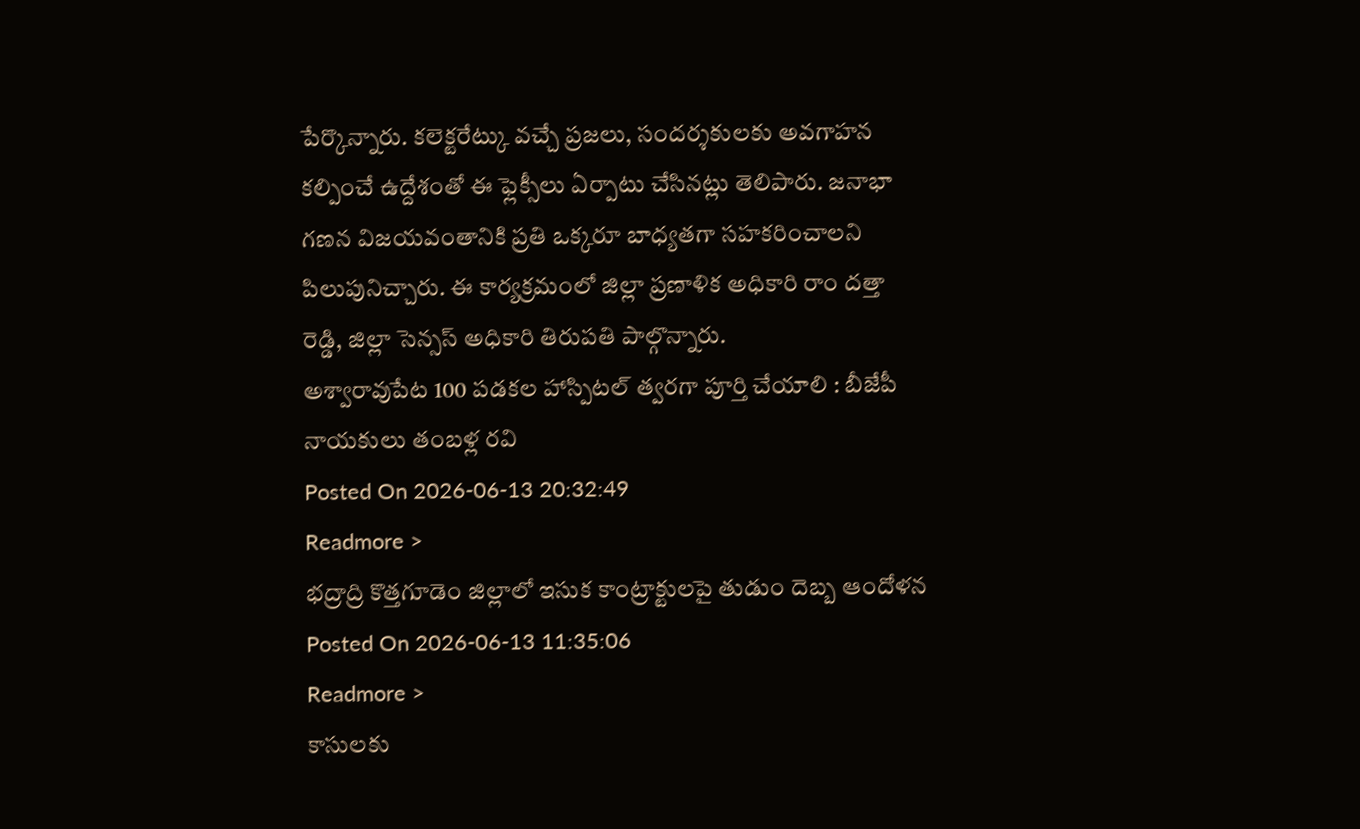పేర్కొన్నారు. కలెక్టరేట్కు వచ్చే ప్రజలు, సందర్శకులకు అవగాహన కల్పించే ఉద్దేశంతో ఈ ఫ్లెక్సీలు ఏర్పాటు చేసినట్లు తెలిపారు. జనాభా గణన విజయవంతానికి ప్రతి ఒక్కరూ బాధ్యతగా సహకరించాలని పిలుపునిచ్చారు. ఈ కార్యక్రమంలో జిల్లా ప్రణాళిక అధికారి రాం దత్తా రెడ్డి, జిల్లా సెన్సస్ అధికారి తిరుపతి పాల్గొన్నారు.
అశ్వారావుపేట 100 పడకల హాస్పిటల్ త్వరగా పూర్తి చేయాలి : బీజేపీ నాయకులు తంబళ్ల రవి
Posted On 2026-06-13 20:32:49
Readmore >
భద్రాద్రి కొత్తగూడెం జిల్లాలో ఇసుక కాంట్రాక్టులపై తుడుం దెబ్బ ఆందోళన
Posted On 2026-06-13 11:35:06
Readmore >
కాసులకు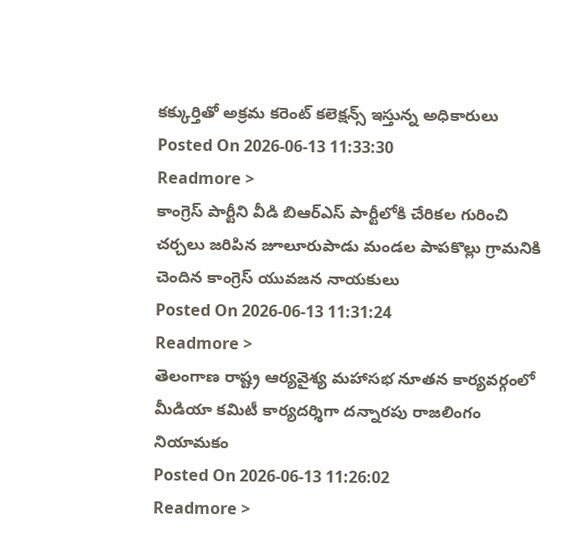కక్కుర్తితో అక్రమ కరెంట్ కలెక్షన్స్ ఇస్తున్న అధికారులు
Posted On 2026-06-13 11:33:30
Readmore >
కాంగ్రెస్ పార్టీని వీడి బిఆర్ఎస్ పార్టీలోకి చేరికల గురించి చర్చలు జరిపిన జూలూరుపాడు మండల పాపకొల్లు గ్రామనికి చెందిన కాంగ్రెస్ యువజన నాయకులు
Posted On 2026-06-13 11:31:24
Readmore >
తెలంగాణ రాష్ట్ర ఆర్యవైశ్య మహాసభ నూతన కార్యవర్గంలో మీడియా కమిటీ కార్యదర్శిగా దన్నారపు రాజలింగం నియామకం
Posted On 2026-06-13 11:26:02
Readmore >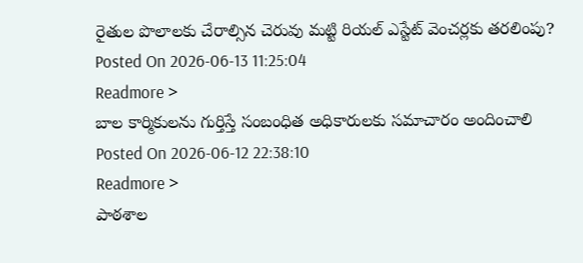రైతుల పొలాలకు చేరాల్సిన చెరువు మట్టి రియల్ ఎస్టేట్ వెంచర్లకు తరలింపు?
Posted On 2026-06-13 11:25:04
Readmore >
బాల కార్మికులను గుర్తిస్తే సంబంధిత అధికారులకు సమాచారం అందించాలి
Posted On 2026-06-12 22:38:10
Readmore >
పాఠశాల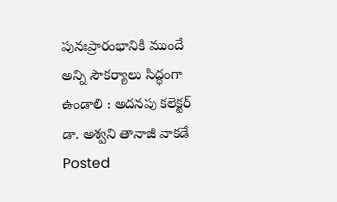పునఃప్రారంభానికి ముందే అన్ని సౌకర్యాలు సిద్ధంగా ఉండాలి : అదనపు కలెక్టర్ డా. అశ్వని తానాజీ వాకడే
Posted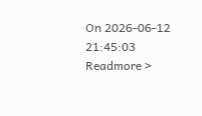On 2026-06-12 21:45:03
Readmore >